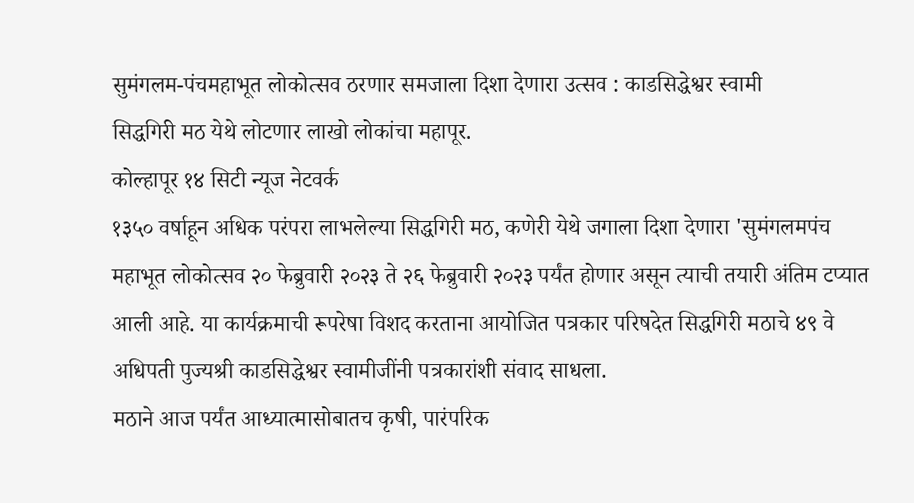सुमंगलम-पंचमहाभूत लोकोत्सव ठरणार समजाला दिशा देणारा उत्सव : काडसिद्धेश्वर स्वामी
सिद्धगिरी मठ येथे लोटणार लाखो लोकांचा महापूर.
कोल्हापूर १४ सिटी न्यूज नेटवर्क
१३५० वर्षाहून अधिक परंपरा लाभलेल्या सिद्धगिरी मठ, कणेरी येथे जगाला दिशा देणारा 'सुमंगलमपंच महाभूत लोकोत्सव २० फेब्रुवारी २०२३ ते २६ फेब्रुवारी २०२३ पर्यंत होणार असून त्याची तयारी अंतिम टप्यात आली आहे. या कार्यक्रमाची रूपरेषा विशद करताना आयोजित पत्रकार परिषदेत सिद्धगिरी मठाचे ४९ वे अधिपती पुज्यश्री काडसिद्धेश्वर स्वामीजींनी पत्रकारांशी संवाद साधला.
मठाने आज पर्यंत आध्यात्मासोबातच कृषी, पारंपरिक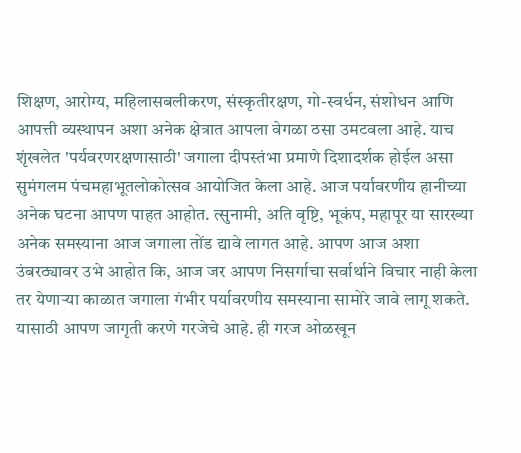शिक्षण, आरोग्य, महिलासबलीकरण, संस्कृतीरक्षण, गो-स्वर्धन, संशोधन आणि आपत्ती व्यस्थापन अशा अनेक क्षेत्रात आपला वेगळा ठसा उमटवला आहे. याच शृंखलेत 'पर्यवरणरक्षणासाठी' जगाला दीपस्तंभा प्रमाणे दिशादर्शक होईल असा सुमंगलम पंचमहाभूतलोकोत्सव आयोजित केला आहे. आज पर्यावरणीय हानीच्या अनेक घटना आपण पाहत आहोत. त्सुनामी, अति वृष्टि, भूकंप, महापूर या सारख्या अनेक समस्याना आज जगाला तोंड द्यावे लागत आहे. आपण आज अशा उंबरठ्यावर उभे आहोत कि, आज जर आपण निसर्गाचा सर्वार्थाने विचार नाही केला तर येणाऱ्या काळात जगाला गंभीर पर्यावरणीय समस्याना सामोरे जावे लागू शकते. यासाठी आपण जागृती करणे गरजेचे आहे. ही गरज ओळखून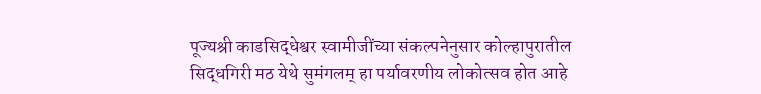पूज्यश्री काडसिद्धेश्वर स्वामीजींच्या संकल्पनेनुसार कोल्हापुरातील सिद्धगिरी मठ येथे सुमंगलम् हा पर्यावरणीय लोकोत्सव होत आहे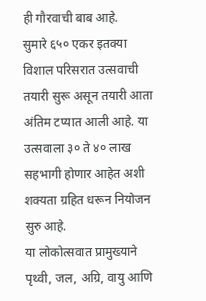ही गौरवाची बाब आहे.
सुमारे ६५० एकर इतक्या विशाल परिसरात उत्सवाची तयारी सुरू असून तयारी आता अंतिम टप्यात आली आहे. या उत्सवाला ३० ते ४० लाख सहभागी होणार आहेत अशी शक्यता ग्रहित धरून नियोजन सुरु आहे.
या लोकोत्सवात प्रामुख्याने पृथ्वी, जल, अग्रि, वायु आणि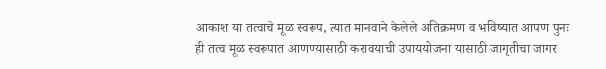आकाश या तत्वाचे मूळ स्वरूप, त्यात मानवाने केलेले अतिक्रमण व भविष्यात आपण पुनः ही तत्व मूळ स्वरूपात आणण्यासाठी करावयाची उपाययोजना यासाठी जागृतीचा जागर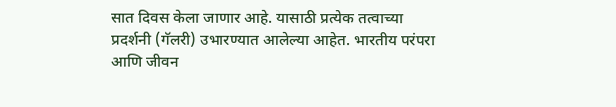सात दिवस केला जाणार आहे. यासाठी प्रत्येक तत्वाच्या प्रदर्शनी (गॅलरी) उभारण्यात आलेल्या आहेत. भारतीय परंपरा आणि जीवन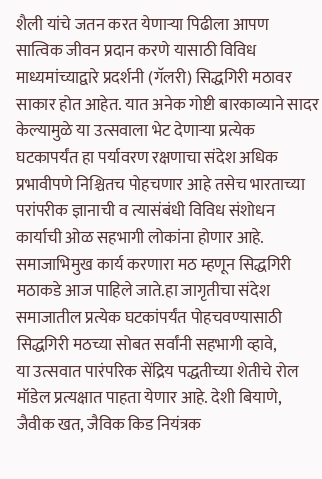शैली यांचे जतन करत येणाऱ्या पिढीला आपण सात्विक जीवन प्रदान करणे यासाठी विविध माध्यमांच्याद्वारे प्रदर्शनी (गॅलरी) सिद्धगिरी मठावर साकार होत आहेत. यात अनेक गोष्टी बारकाव्याने सादर केल्यामुळे या उत्सवाला भेट देणाऱ्या प्रत्येक घटकापर्यंत हा पर्यावरण रक्षणाचा संदेश अधिक प्रभावीपणे निश्चितच पोहचणार आहे तसेच भारताच्या परांपरीक ज्ञानाची व त्यासंबंधी विविध संशोधन कार्याची ओळ सहभागी लोकांना होणार आहे. समाजाभिमुख कार्य करणारा मठ म्हणून सिद्धगिरी मठाकडे आज पाहिले जाते.हा जागृतीचा संदेश समाजातील प्रत्येक घटकांपर्यंत पोहचवण्यासाठी सिद्धगिरी मठच्या सोबत सर्वांनी सहभागी व्हावे,
या उत्सवात पारंपरिक सेंद्रिय पद्धतीच्या शेतीचे रोल मॉडेल प्रत्यक्षात पाहता येणार आहे. देशी बियाणे, जैवीक खत, जैविक किड नियंत्रक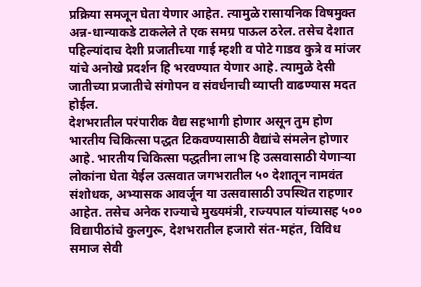प्रक्रिया समजून घेता येणार आहेत. त्यामुळे रासायनिक विषमुक्त अन्न-धान्याकडे टाकलेले ते एक समग्र पाऊल ठरेल. तसेच देशात पहिल्यांदाच देशी प्रजातीच्या गाई म्हशी व पोटे गाडव कुत्रे व मांजर यांचे अनोखे प्रदर्शन हि भरवण्यात येणार आहे. त्यामुळे देसी जातीच्या प्रजातीचे संगोपन व संवर्धनाची व्याप्ती वाढण्यास मदत होईल.
देशभरातील परंपारीक वैद्य सहभागी होणार असून तुम होण भारतीय चिकित्सा पद्धत टिकवण्यासाठी वैद्यांचे संमलेन होणार आहे. भारतीय चिकित्सा पद्धतीना लाभ हि उत्सवासाठी येणाऱ्या लोकांना घेता येईल उत्सवात जगभरातील ५० देशातून नामवंत संशोधक, अभ्यासक आवर्जून या उत्सवासाठी उपस्थित राहणार आहेत. तसेच अनेक राज्याचे मुख्यमंत्री, राज्यपाल यांच्यासह ५०० विद्यापीठांचे कुलगुरू, देशभरातील हजारो संत-महंत, विविध समाज सेवी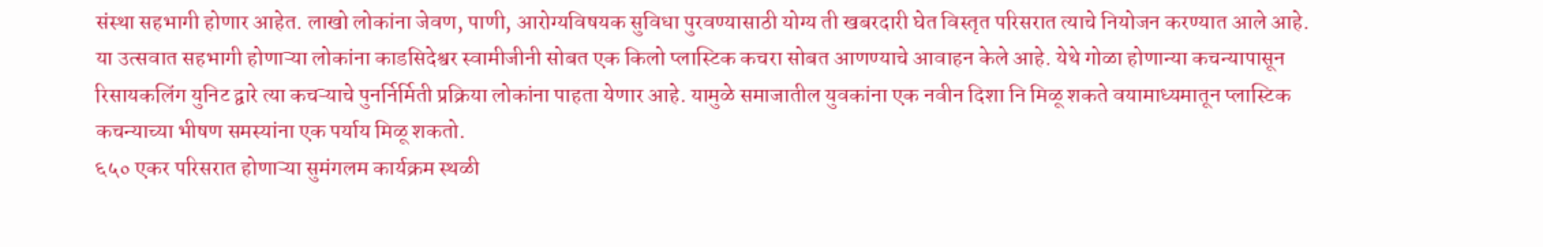संस्था सहभागी होणार आहेत. लाखो लोकांना जेवण, पाणी, आरोग्यविषयक सुविधा पुरवण्यासाठी योग्य ती खबरदारी घेत विस्तृत परिसरात त्याचे नियोजन करण्यात आले आहे.
या उत्सवात सहभागी होणाऱ्या लोकांना काडसिदेश्वर स्वामीजीनी सोबत एक किलो प्लास्टिक कचरा सोबत आणण्याचे आवाहन केले आहे. येथे गोळा होणान्या कचन्यापासून रिसायकलिंग युनिट द्वारे त्या कचऱ्याचे पुनर्निर्मिती प्रक्रिया लोकांना पाहता येणार आहे. यामुळे समाजातील युवकांना एक नवीन दिशा नि मिळू शकते वयामाध्यमातून प्लास्टिक कचन्याच्या भीषण समस्यांना एक पर्याय मिळू शकतो.
६५० एकर परिसरात होणाऱ्या सुमंगलम कार्यक्रम स्थळी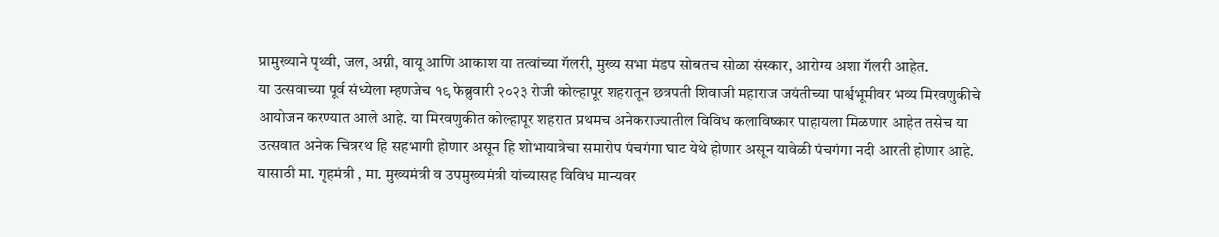प्रामुख्याने पृथ्वी, जल, अग्नी, वायू आणि आकाश या तत्वांच्या गॅलरी, मुख्य सभा मंडप सोबतच सोळा संस्कार, आरोग्य अशा गॅलरी आहेत.
या उत्सवाच्या पूर्व संध्येला म्हणजेच १९ फेब्रुवारी २०२३ रोजी कोल्हापूर शहरातून छत्रपती शिवाजी महाराज जयंतीच्या पार्श्वभूमीवर भव्य मिरवणुकीचे आयोजन करण्यात आले आहे. या मिरवणुकीत कोल्हापूर शहरात प्रथमच अनेकराज्यातील विविध कलाविष्कार पाहायला मिळणार आहेत तसेच या उत्सवात अनेक चित्ररथ हि सहभागी होणार असून हि शोभायात्रेचा समारोप पंचगंगा घाट येथे होणार असून यावेळी पंचगंगा नदी आरती होणार आहे. यासाठी मा. गृहमंत्री , मा. मुख्यमंत्री व उपमुख्यमंत्री यांच्यासह विविध मान्यवर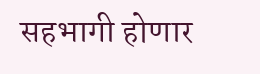सहभागी होणार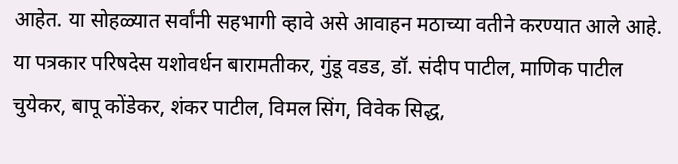आहेत. या सोहळ्यात सर्वांनी सहभागी व्हावे असे आवाहन मठाच्या वतीने करण्यात आले आहे.
या पत्रकार परिषदेस यशोवर्धन बारामतीकर, गुंडू वडड, डॉ. संदीप पाटील, माणिक पाटील चुयेकर, बापू कोंडेकर, शंकर पाटील, विमल सिंग, विवेक सिद्ध,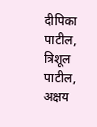दीपिका पाटील, त्रिशूल पाटील, अक्षय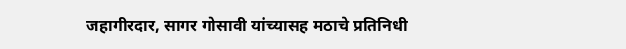जहागीरदार, सागर गोसावी यांच्यासह मठाचे प्रतिनिधी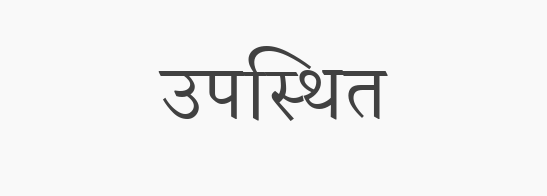उपस्थित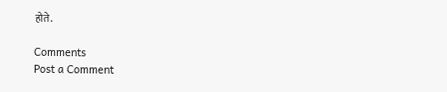होते.

Comments
Post a Comment